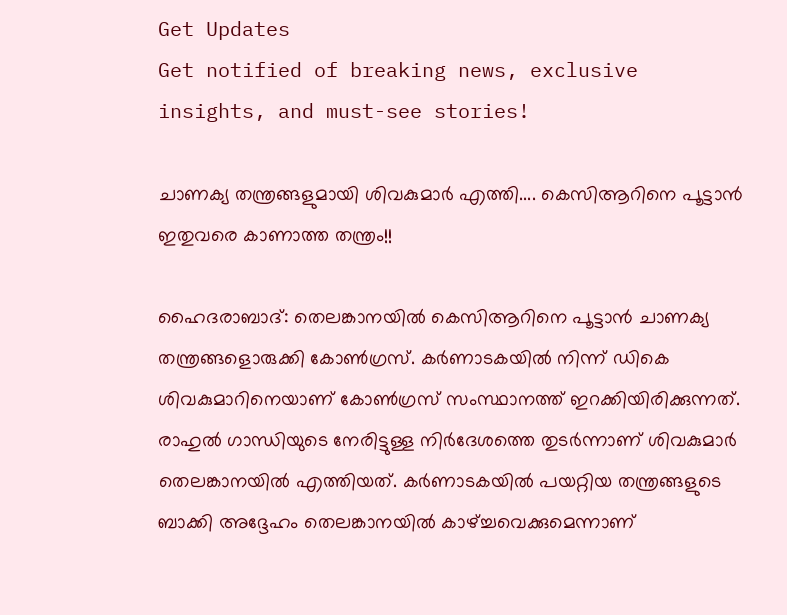Get Updates
Get notified of breaking news, exclusive insights, and must-see stories!

ചാണക്യ തന്ത്രങ്ങളുമായി ശിവകുമാര്‍ എത്തി.... കെസിആറിനെ പൂട്ടാന്‍ ഇതുവരെ കാണാത്ത തന്ത്രം!!

ഹൈദരാബാദ്: തെലങ്കാനയില്‍ കെസിആറിനെ പൂട്ടാന്‍ ചാണക്യ തന്ത്രങ്ങളൊരുക്കി കോണ്‍ഗ്രസ്. കര്‍ണാടകയില്‍ നിന്ന് ഡികെ ശിവകുമാറിനെയാണ് കോണ്‍ഗ്രസ് സംസ്ഥാനത്ത് ഇറക്കിയിരിക്കുന്നത്. രാഹുല്‍ ഗാന്ധിയുടെ നേരിട്ടുള്ള നിര്‍ദേശത്തെ തുടര്‍ന്നാണ് ശിവകുമാര്‍ തെലങ്കാനയില്‍ എത്തിയത്. കര്‍ണാടകയില്‍ പയറ്റിയ തന്ത്രങ്ങളുടെ ബാക്കി അദ്ദേഹം തെലങ്കാനയില്‍ കാഴ്ച്ചവെക്കുമെന്നാണ്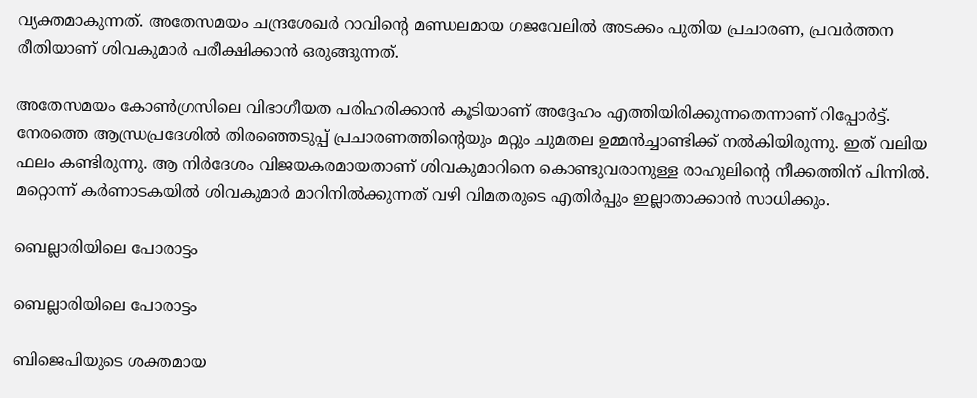വ്യക്തമാകുന്നത്. അതേസമയം ചന്ദ്രശേഖര്‍ റാവിന്റെ മണ്ഡലമായ ഗജവേലില്‍ അടക്കം പുതിയ പ്രചാരണ, പ്രവര്‍ത്തന രീതിയാണ് ശിവകുമാര്‍ പരീക്ഷിക്കാന്‍ ഒരുങ്ങുന്നത്.

അതേസമയം കോണ്‍ഗ്രസിലെ വിഭാഗീയത പരിഹരിക്കാന്‍ കൂടിയാണ് അദ്ദേഹം എത്തിയിരിക്കുന്നതെന്നാണ് റിപ്പോര്‍ട്ട്. നേരത്തെ ആന്ധ്രപ്രദേശില്‍ തിരഞ്ഞെടുപ്പ് പ്രചാരണത്തിന്റെയും മറ്റും ചുമതല ഉമ്മന്‍ച്ചാണ്ടിക്ക് നല്‍കിയിരുന്നു. ഇത് വലിയ ഫലം കണ്ടിരുന്നു. ആ നിര്‍ദേശം വിജയകരമായതാണ് ശിവകുമാറിനെ കൊണ്ടുവരാനുള്ള രാഹുലിന്റെ നീക്കത്തിന് പിന്നില്‍. മറ്റൊന്ന് കര്‍ണാടകയില്‍ ശിവകുമാര്‍ മാറിനില്‍ക്കുന്നത് വഴി വിമതരുടെ എതിര്‍പ്പും ഇല്ലാതാക്കാന്‍ സാധിക്കും.

ബെല്ലാരിയിലെ പോരാട്ടം

ബെല്ലാരിയിലെ പോരാട്ടം

ബിജെപിയുടെ ശക്തമായ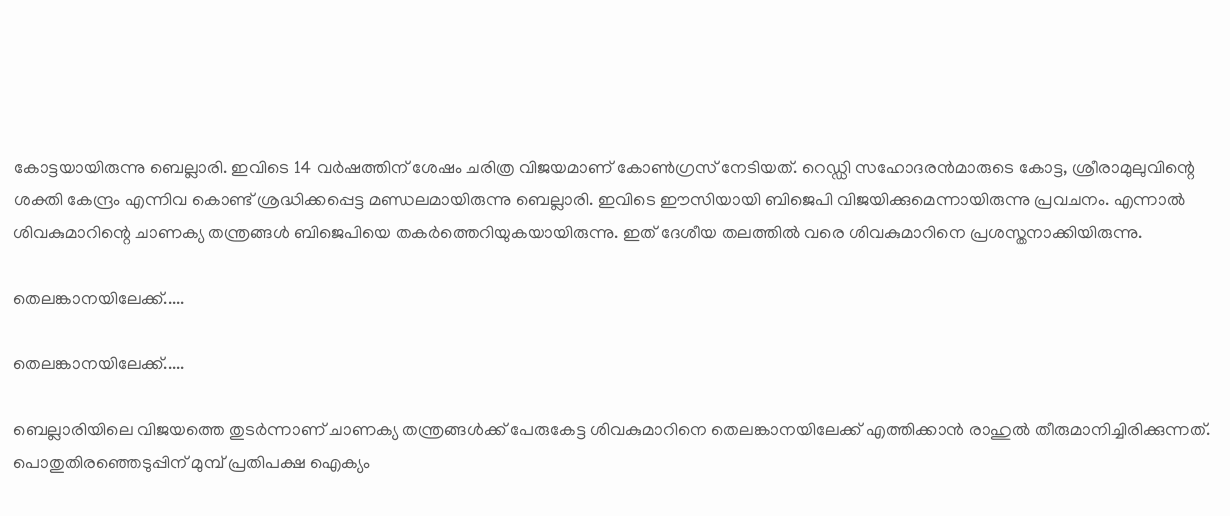കോട്ടയായിരുന്നു ബെല്ലാരി. ഇവിടെ 14 വര്‍ഷത്തിന് ശേഷം ചരിത്ര വിജയമാണ് കോണ്‍ഗ്രസ് നേടിയത്. റെഡ്ഡി സഹോദരന്‍മാരുടെ കോട്ട, ശ്രീരാമുലുവിന്റെ ശക്തി കേന്ദ്രം എന്നിവ കൊണ്ട് ശ്രദ്ധിക്കപ്പെട്ട മണ്ഡലമായിരുന്നു ബെല്ലാരി. ഇവിടെ ഈസിയായി ബിജെപി വിജയിക്കുമെന്നായിരുന്നു പ്രവചനം. എന്നാല്‍ ശിവകുമാറിന്റെ ചാണക്യ തന്ത്രങ്ങള്‍ ബിജെപിയെ തകര്‍ത്തെറിയുകയായിരുന്നു. ഇത് ദേശീയ തലത്തില്‍ വരെ ശിവകുമാറിനെ പ്രശസ്തനാക്കിയിരുന്നു.

തെലങ്കാനയിലേക്ക്.....

തെലങ്കാനയിലേക്ക്.....

ബെല്ലാരിയിലെ വിജയത്തെ തുടര്‍ന്നാണ് ചാണക്യ തന്ത്രങ്ങള്‍ക്ക് പേരുകേട്ട ശിവകുമാറിനെ തെലങ്കാനയിലേക്ക് എത്തിക്കാന്‍ രാഹുല്‍ തീരുമാനിച്ചിരിക്കുന്നത്. പൊതുതിരഞ്ഞെടുപ്പിന് മുമ്പ് പ്രതിപക്ഷ ഐക്യം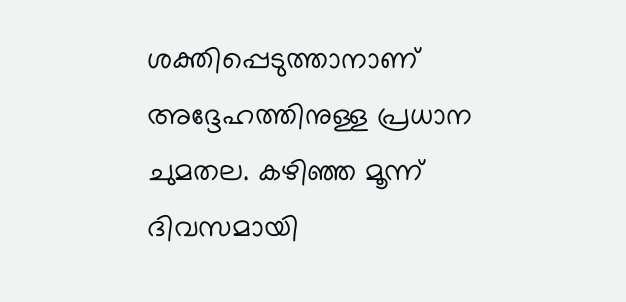ശക്തിപ്പെടുത്താനാണ് അദ്ദേഹത്തിനുള്ള പ്രധാന ചുമതല. കഴിഞ്ഞ മൂന്ന് ദിവസമായി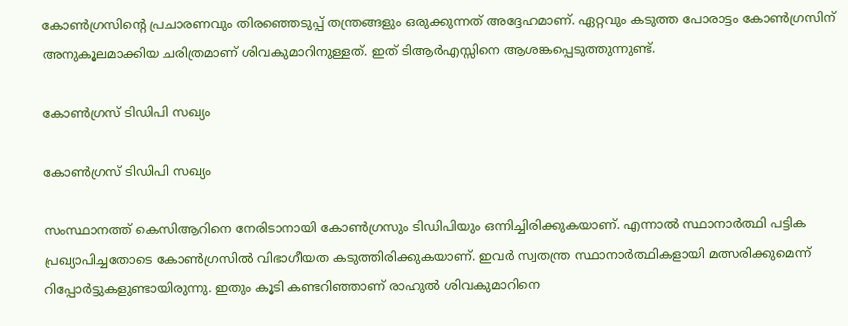കോണ്‍ഗ്രസിന്റെ പ്രചാരണവും തിരഞ്ഞെടുപ്പ് തന്ത്രങ്ങളും ഒരുക്കുന്നത് അദ്ദേഹമാണ്. ഏറ്റവും കടുത്ത പോരാട്ടം കോണ്‍ഗ്രസിന് അനുകൂലമാക്കിയ ചരിത്രമാണ് ശിവകുമാറിനുള്ളത്. ഇത് ടിആര്‍എസ്സിനെ ആശങ്കപ്പെടുത്തുന്നുണ്ട്.

കോണ്‍ഗ്രസ് ടിഡിപി സഖ്യം

കോണ്‍ഗ്രസ് ടിഡിപി സഖ്യം

സംസ്ഥാനത്ത് കെസിആറിനെ നേരിടാനായി കോണ്‍ഗ്രസും ടിഡിപിയും ഒന്നിച്ചിരിക്കുകയാണ്. എന്നാല്‍ സ്ഥാനാര്‍ത്ഥി പട്ടിക പ്രഖ്യാപിച്ചതോടെ കോണ്‍ഗ്രസില്‍ വിഭാഗീയത കടുത്തിരിക്കുകയാണ്. ഇവര്‍ സ്വതന്ത്ര സ്ഥാനാര്‍ത്ഥികളായി മത്സരിക്കുമെന്ന് റിപ്പോര്‍ട്ടുകളുണ്ടായിരുന്നു. ഇതും കൂടി കണ്ടറിഞ്ഞാണ് രാഹുല്‍ ശിവകുമാറിനെ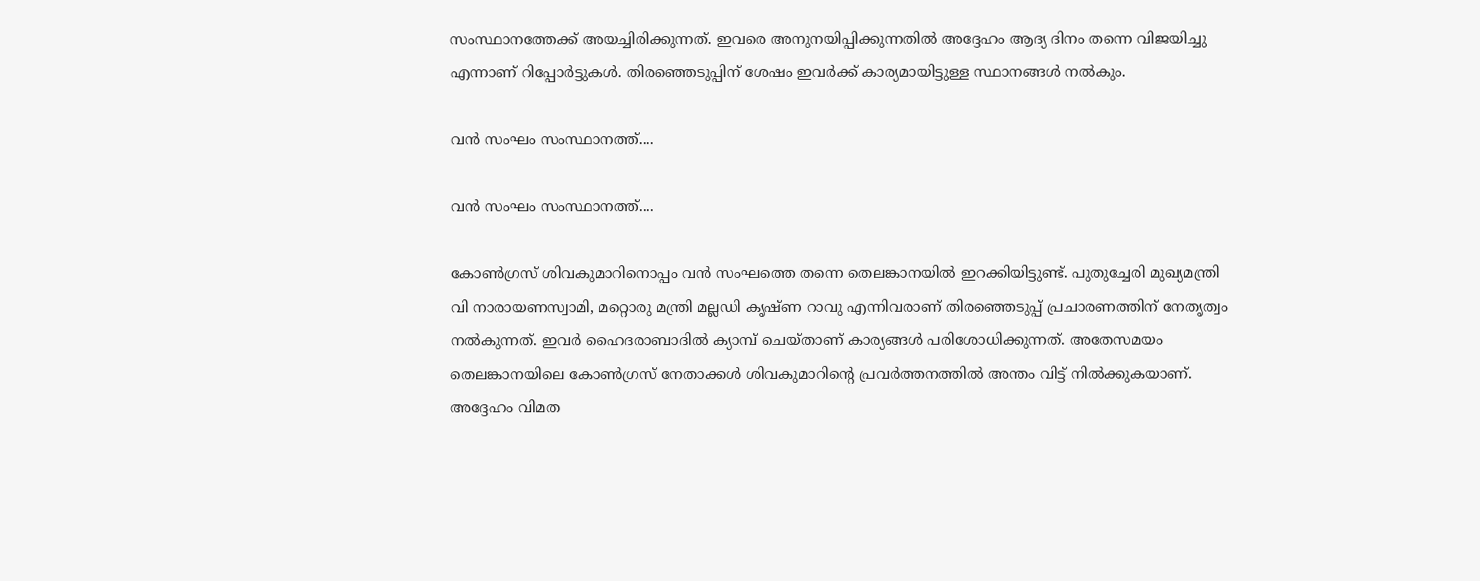സംസ്ഥാനത്തേക്ക് അയച്ചിരിക്കുന്നത്. ഇവരെ അനുനയിപ്പിക്കുന്നതില്‍ അദ്ദേഹം ആദ്യ ദിനം തന്നെ വിജയിച്ചു എന്നാണ് റിപ്പോര്‍ട്ടുകള്‍. തിരഞ്ഞെടുപ്പിന് ശേഷം ഇവര്‍ക്ക് കാര്യമായിട്ടുള്ള സ്ഥാനങ്ങള്‍ നല്‍കും.

വന്‍ സംഘം സംസ്ഥാനത്ത്....

വന്‍ സംഘം സംസ്ഥാനത്ത്....

കോണ്‍ഗ്രസ് ശിവകുമാറിനൊപ്പം വന്‍ സംഘത്തെ തന്നെ തെലങ്കാനയില്‍ ഇറക്കിയിട്ടുണ്ട്. പുതുച്ചേരി മുഖ്യമന്ത്രി വി നാരായണസ്വാമി, മറ്റൊരു മന്ത്രി മല്ലഡി കൃഷ്ണ റാവു എന്നിവരാണ് തിരഞ്ഞെടുപ്പ് പ്രചാരണത്തിന് നേതൃത്വം നല്‍കുന്നത്. ഇവര്‍ ഹൈദരാബാദില്‍ ക്യാമ്പ് ചെയ്താണ് കാര്യങ്ങള്‍ പരിശോധിക്കുന്നത്. അതേസമയം തെലങ്കാനയിലെ കോണ്‍ഗ്രസ് നേതാക്കള്‍ ശിവകുമാറിന്റെ പ്രവര്‍ത്തനത്തില്‍ അന്തം വിട്ട് നില്‍ക്കുകയാണ്. അദ്ദേഹം വിമത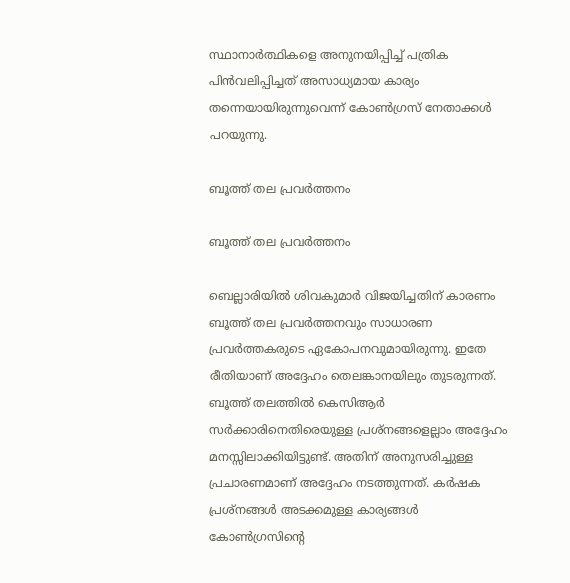സ്ഥാനാര്‍ത്ഥികളെ അനുനയിപ്പിച്ച് പത്രിക പിന്‍വലിപ്പിച്ചത് അസാധ്യമായ കാര്യം തന്നെയായിരുന്നുവെന്ന് കോണ്‍ഗ്രസ് നേതാക്കള്‍ പറയുന്നു.

ബൂത്ത് തല പ്രവര്‍ത്തനം

ബൂത്ത് തല പ്രവര്‍ത്തനം

ബെല്ലാരിയില്‍ ശിവകുമാര്‍ വിജയിച്ചതിന് കാരണം ബൂത്ത് തല പ്രവര്‍ത്തനവും സാധാരണ പ്രവര്‍ത്തകരുടെ ഏകോപനവുമായിരുന്നു. ഇതേ രീതിയാണ് അദ്ദേഹം തെലങ്കാനയിലും തുടരുന്നത്. ബൂത്ത് തലത്തില്‍ കെസിആര്‍ സര്‍ക്കാരിനെതിരെയുള്ള പ്രശ്‌നങ്ങളെല്ലാം അദ്ദേഹം മനസ്സിലാക്കിയിട്ടുണ്ട്. അതിന് അനുസരിച്ചുള്ള പ്രചാരണമാണ് അദ്ദേഹം നടത്തുന്നത്. കര്‍ഷക പ്രശ്‌നങ്ങള്‍ അടക്കമുള്ള കാര്യങ്ങള്‍ കോണ്‍ഗ്രസിന്റെ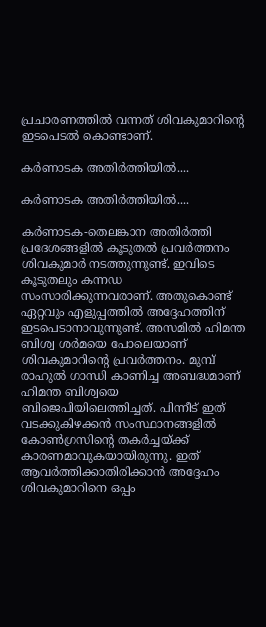പ്രചാരണത്തില്‍ വന്നത് ശിവകുമാറിന്റെ ഇടപെടല്‍ കൊണ്ടാണ്.

കര്‍ണാടക അതിര്‍ത്തിയില്‍....

കര്‍ണാടക അതിര്‍ത്തിയില്‍....

കര്‍ണാടക-തെലങ്കാന അതിര്‍ത്തി പ്രദേശങ്ങളില്‍ കൂടുതല്‍ പ്രവര്‍ത്തനം ശിവകുമാര്‍ നടത്തുന്നുണ്ട്. ഇവിടെ കൂടുതലും കന്നഡ സംസാരിക്കുന്നവരാണ്. അതുകൊണ്ട് ഏറ്റവും എളുപ്പത്തില്‍ അദ്ദേഹത്തിന് ഇടപെടാനാവുന്നുണ്ട്. അസമില്‍ ഹിമന്ത ബിശ്വ ശര്‍മയെ പോലെയാണ് ശിവകുമാറിന്റെ പ്രവര്‍ത്തനം. മുമ്പ് രാഹുല്‍ ഗാന്ധി കാണിച്ച അബദ്ധമാണ് ഹിമന്ത ബിശ്വയെ ബിജെപിയിലെത്തിച്ചത്. പിന്നീട് ഇത് വടക്കുകിഴക്കന്‍ സംസ്ഥാനങ്ങളില്‍ കോണ്‍ഗ്രസിന്റെ തകര്‍ച്ചയ്ക്ക് കാരണമാവുകയായിരുന്നു. ഇത് ആവര്‍ത്തിക്കാതിരിക്കാന്‍ അദ്ദേഹം ശിവകുമാറിനെ ഒപ്പം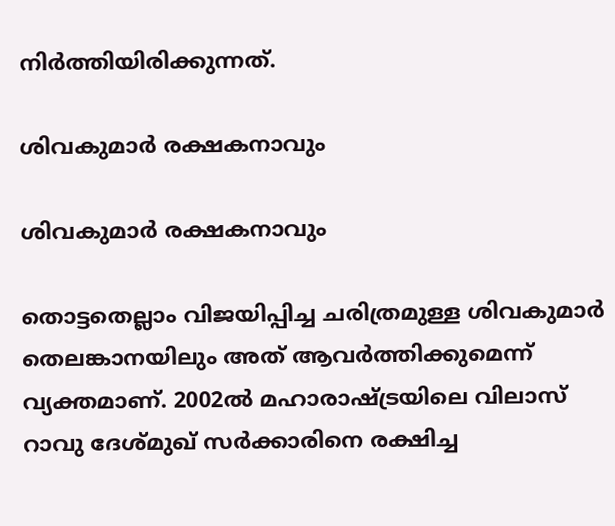നിര്‍ത്തിയിരിക്കുന്നത്.

ശിവകുമാര്‍ രക്ഷകനാവും

ശിവകുമാര്‍ രക്ഷകനാവും

തൊട്ടതെല്ലാം വിജയിപ്പിച്ച ചരിത്രമുള്ള ശിവകുമാര്‍ തെലങ്കാനയിലും അത് ആവര്‍ത്തിക്കുമെന്ന് വ്യക്തമാണ്. 2002ല്‍ മഹാരാഷ്ട്രയിലെ വിലാസ് റാവു ദേശ്മുഖ് സര്‍ക്കാരിനെ രക്ഷിച്ച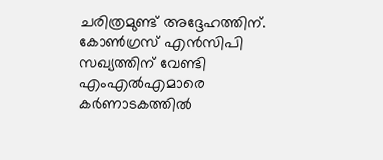ചരിത്രമുണ്ട് അദ്ദേഹത്തിന്. കോണ്‍ഗ്രസ് എന്‍സിപി സഖ്യത്തിന് വേണ്ടി എംഎല്‍എമാരെ കര്‍ണാടകത്തില്‍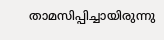താമസിപ്പിച്ചായിരുന്നു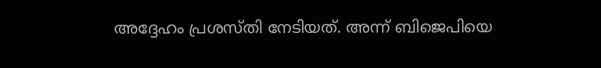അദ്ദേഹം പ്രശസ്തി നേടിയത്. അന്ന് ബിജെപിയെ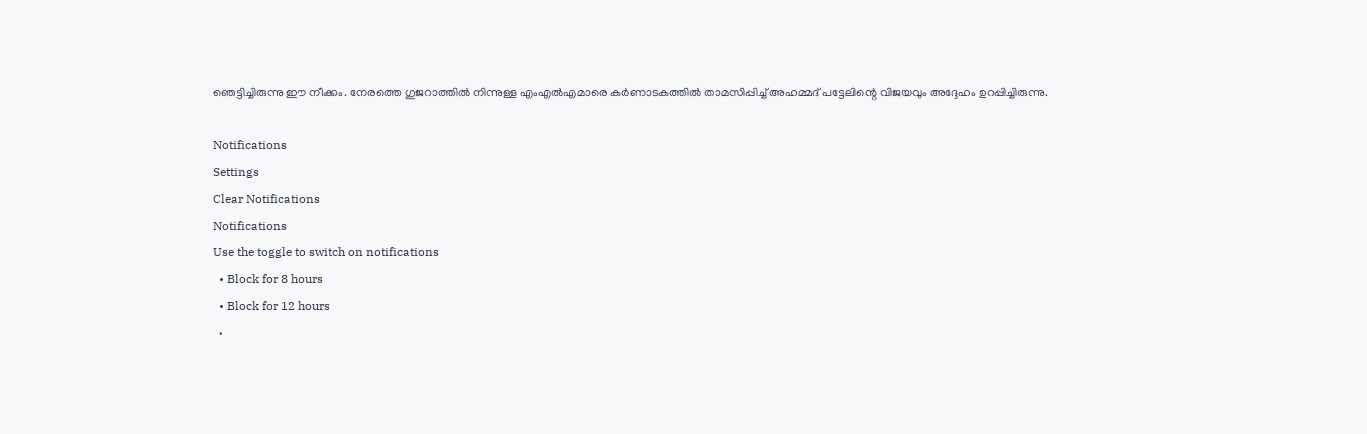ഞെട്ടിച്ചിരുന്നു ഈ നീക്കം. നേരത്തെ ഗുജറാത്തില്‍ നിന്നുള്ള എംഎല്‍എമാരെ കര്‍ണാടകത്തില്‍ താമസിപ്പിച്ച് അഹമ്മദ് പട്ടേലിന്റെ വിജയവും അദ്ദേഹം ഉറപ്പിച്ചിരുന്നു.

Notifications
Settings
Clear Notifications
Notifications
Use the toggle to switch on notifications
  • Block for 8 hours
  • Block for 12 hours
  •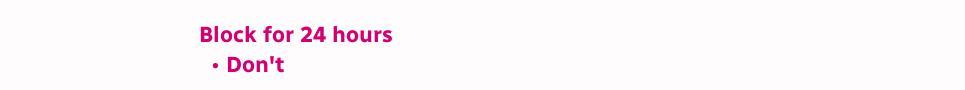Block for 24 hours
  • Don't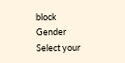block
Gender
Select your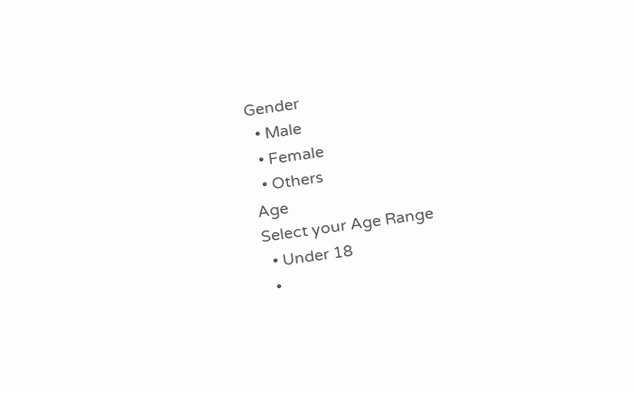Gender
  • Male
  • Female
  • Others
Age
Select your Age Range
  • Under 18
  •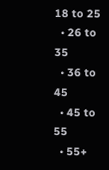18 to 25
  • 26 to 35
  • 36 to 45
  • 45 to 55
  • 55+